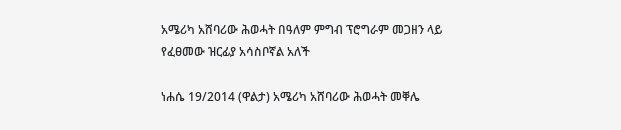አሜሪካ አሸባሪው ሕወሓት በዓለም ምግብ ፕሮግራም መጋዘን ላይ የፈፀመው ዝርፊያ አሳስቦኛል አለች

ነሐሴ 19/2014 (ዋልታ) አሜሪካ አሸባሪው ሕወሓት መቐሌ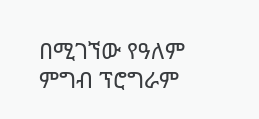በሚገኘው የዓለም ምግብ ፕሮግራም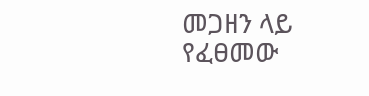መጋዘን ላይ የፈፀመው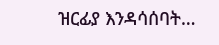ዝርፊያ እንዳሳሰባት…